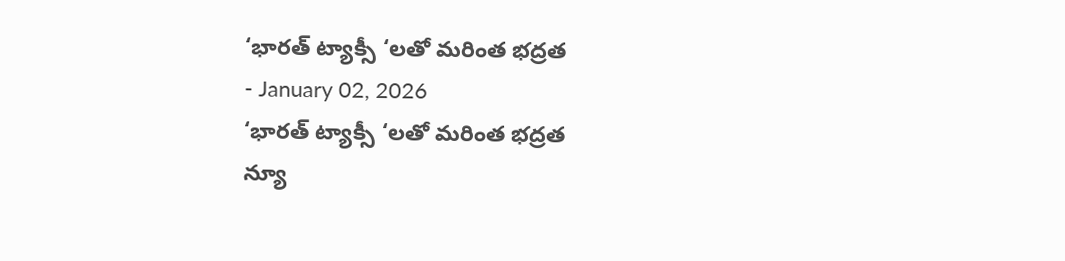‘భారత్ ట్యాక్సీ ‘లతో మరింత భద్రత
- January 02, 2026
‘భారత్ ట్యాక్సీ ‘లతో మరింత భద్రత
న్యూ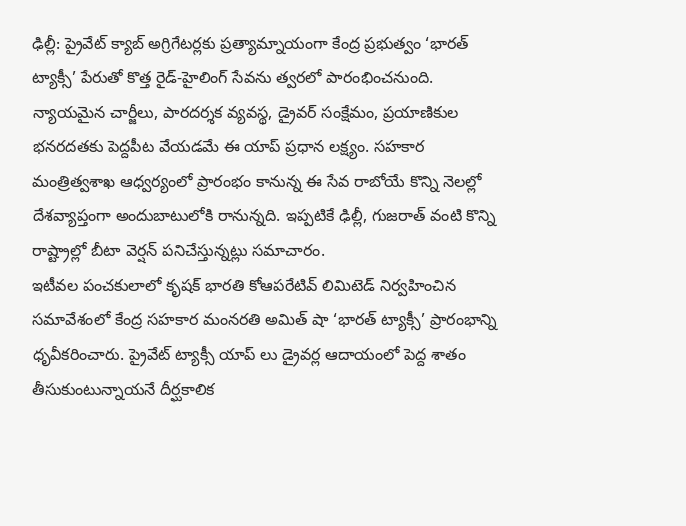ఢిల్లీ: ప్రైవేట్ క్యాబ్ అగ్రిగేటర్లకు ప్రత్యామ్నాయంగా కేంద్ర ప్రభుత్వం ‘భారత్ ట్యాక్సీ’ పేరుతో కొత్త రైడ్-హైలింగ్ సేవను త్వరలో పారంభించనుంది. న్యాయమైన చార్జీలు, పారదర్శక వ్యవస్థ, డ్రైవర్ సంక్షేమం, ప్రయాణికుల భనరదతకు పెద్దపీట వేయడమే ఈ యాప్ ప్రధాన లక్ష్యం. సహకార మంత్రిత్వశాఖ ఆధ్వర్యంలో ప్రారంభం కానున్న ఈ సేవ రాబోయే కొన్ని నెలల్లో దేశవ్యాప్తంగా అందుబాటులోకి రానున్నది. ఇప్పటికే ఢిల్లీ, గుజరాత్ వంటి కొన్ని రాష్ట్రాల్లో బీటా వెర్షన్ పనిచేస్తున్నట్లు సమాచారం.
ఇటీవల పంచకులాలో కృషక్ భారతి కోఆపరేటివ్ లిమిటెడ్ నిర్వహించిన సమావేశంలో కేంద్ర సహకార మంనరతి అమిత్ షా ‘భారత్ ట్యాక్సీ’ ప్రారంభాన్ని ధృవీకరించారు. ప్రైవేట్ ట్యాక్సీ యాప్ లు డ్రైవర్ల ఆదాయంలో పెద్ద శాతం తీసుకుంటున్నాయనే దీర్ఘకాలిక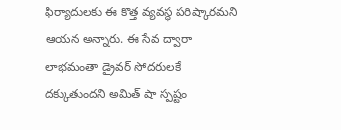ఫిర్యాదులకు ఈ కొత్త వ్యవస్థ పరిష్కారమని ఆయన అన్నారు. ఈ సేవ ద్వారా లాభమంతా డ్రైవర్ సోదరులకే దక్కుతుందని అమిత్ షా స్పష్టం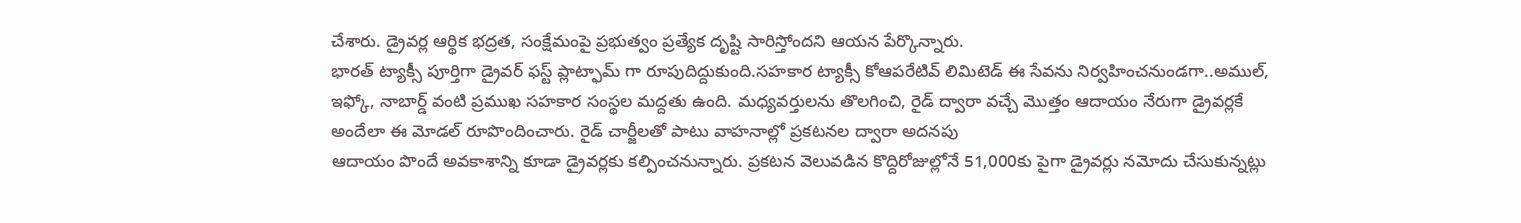చేశారు. డ్రైవర్ల ఆర్థిక భద్రత, సంక్షేమంపై ప్రభుత్వం ప్రత్యేక దృష్టి సారిస్తోందని ఆయన పేర్కొన్నారు.
భారత్ ట్యాక్సీ పూర్తిగా డ్రైవర్ ఫస్ట్ ప్లాట్ఫామ్ గా రూపుదిద్దుకుంది.సహకార ట్యాక్సీ కోఆపరేటివ్ లిమిటెడ్ ఈ సేవను నిర్వహించనుండగా..అముల్, ఇఫ్కో, నాబార్డ్ వంటి ప్రముఖ సహకార సంస్థల మద్దతు ఉంది. మధ్యవర్తులను తొలగించి, రైడ్ ద్వారా వచ్చే మొత్తం ఆదాయం నేరుగా డ్రైవర్లకే అందేలా ఈ మోడల్ రూపొందించారు. రైడ్ చార్జీలతో పాటు వాహనాల్లో ప్రకటనల ద్వారా అదనపు
ఆదాయం పొందే అవకాశాన్ని కూడా డ్రైవర్లకు కల్పించనున్నారు. ప్రకటన వెలువడిన కొద్దిరోజుల్లోనే 51,000కు పైగా డ్రైవర్లు నమోదు చేసుకున్నట్లు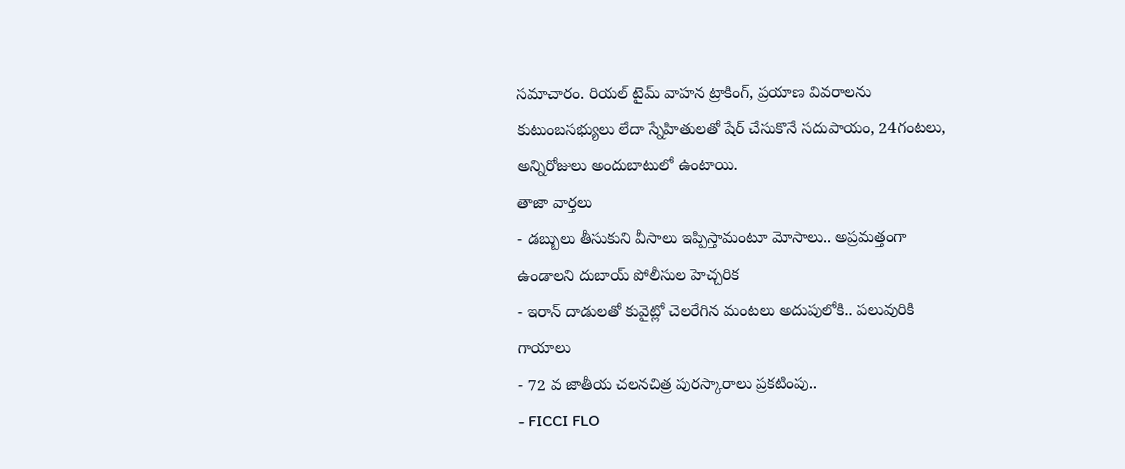సమాచారం. రియల్ టైమ్ వాహన ట్రాకింగ్, ప్రయాణ వివరాలను కుటుంబసభ్యులు లేదా స్నేహితులతో షేర్ చేసుకొనే సదుపాయం, 24గంటలు, అన్నిరోజులు అందుబాటులో ఉంటాయి.
తాజా వార్తలు
- డబ్బులు తీసుకుని వీసాలు ఇప్పిస్తామంటూ మోసాలు.. అప్రమత్తంగా ఉండాలని దుబాయ్ పోలీసుల హెచ్చరిక
- ఇరాన్ దాడులతో కువైట్లో చెలరేగిన మంటలు అదుపులోకి.. పలువురికి గాయాలు
- 72 వ జాతీయ చలనచిత్ర పురస్కారాలు ప్రకటింపు..
- FICCI FLO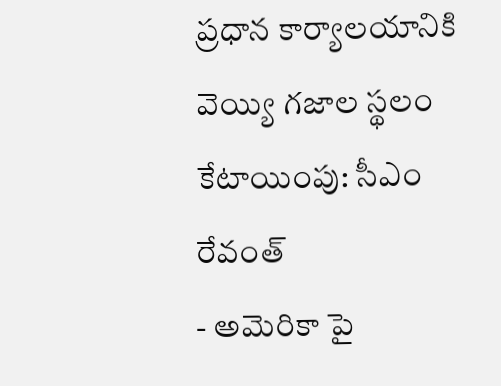ప్రధాన కార్యాలయానికి వెయ్యి గజాల స్థలం కేటాయింపు: సీఎం రేవంత్
- అమెరికా పై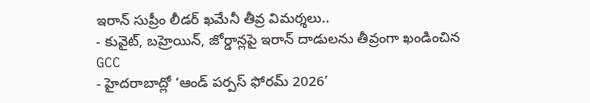ఇరాన్ సుప్రీం లీడర్ ఖమేనీ తీవ్ర విమర్శలు..
- కువైట్, బహ్రెయిన్, జోర్డాన్లపై ఇరాన్ దాడులను తీవ్రంగా ఖండించిన GCC
- హైదరాబాద్లో ‘ఆండ్ పర్పస్ ఫోరమ్ 2026’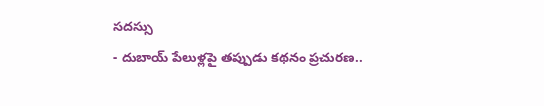సదస్సు
- దుబాయ్ పేలుళ్లపై తప్పుడు కథనం ప్రచురణ..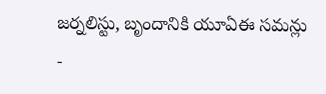జర్నలిస్టు, బృందానికి యూఏఈ సమన్లు
-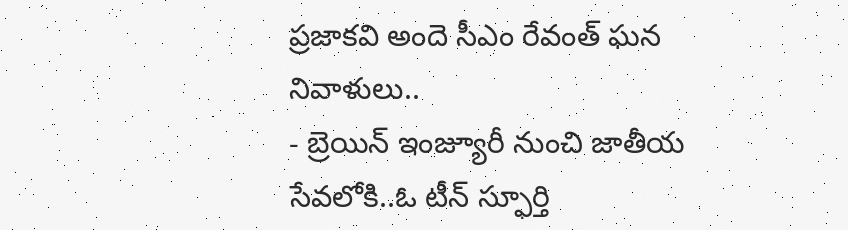ప్రజాకవి అందె సీఎం రేవంత్ ఘన నివాళులు..
- బ్రెయిన్ ఇంజ్యూరీ నుంచి జాతీయ సేవలోకి..ఓ టీన్ స్ఫూర్తి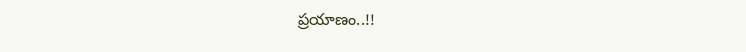ప్రయాణం..!!